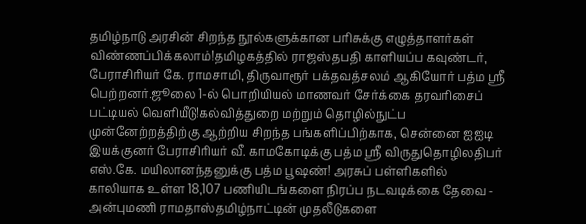தமிழ்நாடு அரசின் சிறந்த நூல்களுக்கான பரிசுக்கு எழுத்தாளர்கள் விண்ணப்பிக்கலாம்!தமிழகத்தில் ராஜஸ்தபதி காளியப்ப கவுண்டர், பேராசிரியர் கே. ராமசாமி, திருவாரூர் பக்தவத்சலம் ஆகியோர் பத்ம ஸ்ரீ பெற்றனர்.ஜூலை 1-ல் பொறியியல் மாணவர் சேர்க்கை தரவரிசைப் பட்டியல் வெளியீடு!கல்வித்துறை மற்றும் தொழில்நுட்ப முன்னேற்றத்திற்கு ஆற்றிய சிறந்த பங்களிப்பிற்காக, சென்னை ஐஐடி இயக்குனர் பேராசிரியர் வீ. காமகோடிக்கு பத்ம ஸ்ரீ விருதுதொழிலதிபர் எஸ்.கே. மயிலானந்தனுக்கு பத்ம பூஷண்! அரசுப் பள்ளிகளில் காலியாக உள்ள 18,107 பணியிடங்களை நிரப்ப நடவடிக்கை தேவை - அன்புமணி ராமதாஸ்தமிழ்நாட்டின் முதலீடுகளை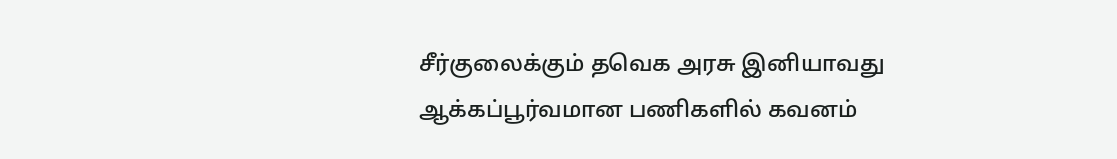சீர்குலைக்கும் தவெக அரசு இனியாவது ஆக்கப்பூர்வமான பணிகளில் கவனம்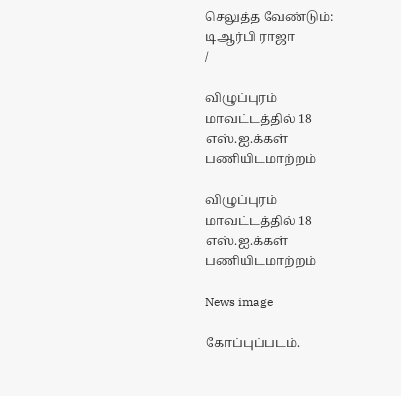செலுத்த வேண்டும்: டிஆர்பி ராஜா
/

விழுப்புரம் மாவட்டத்தில் 18 எஸ்.ஐ.க்கள் பணியிடமாற்றம்

விழுப்புரம் மாவட்டத்தில் 18 எஸ்.ஐ.க்கள் பணியிடமாற்றம்

News image

கோப்புப்படம்.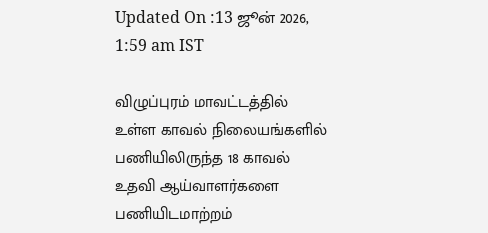Updated On :13 ஜூன் 2026, 1:59 am IST

விழுப்புரம் மாவட்டத்தில் உள்ள காவல் நிலையங்களில் பணியிலிருந்த 18 காவல் உதவி ஆய்வாளர்களை பணியிடமாற்றம்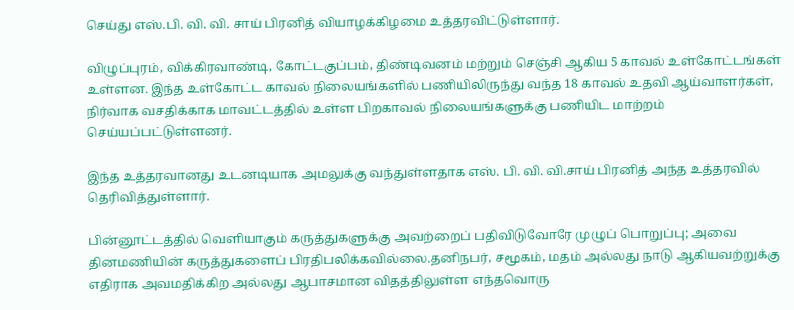செய்து எஸ்.பி. வி. வி. சாய் பிரனித் வியாழக்கிழமை உத்தரவிட்டுள்ளார்.

விழுப்புரம், விக்கிரவாண்டி, கோட்டகுப்பம், திண்டிவனம் மற்றும் செஞ்சி ஆகிய 5 காவல் உள்கோட்டங்கள் உள்ளன. இந்த உள்கோட்ட காவல் நிலையங்களில் பணியிலிருந்து வந்த 18 காவல் உதவி ஆய்வாளர்கள், நிர்வாக வசதிக்காக மாவட்டத்தில் உள்ள பிறகாவல் நிலையங்களுக்கு பணியிட மாற்றம் செய்யப்பட்டுள்ளனர்.

இந்த உத்தரவானது உடனடியாக அமலுக்கு வந்துள்ளதாக எஸ். பி. வி. வி.சாய் பிரனித் அந்த உத்தரவில் தெரிவித்துள்ளார்.

பின்னூட்டத்தில் வெளியாகும் கருத்துகளுக்கு அவற்றைப் பதிவிடுவோரே முழுப் பொறுப்பு; அவை தினமணியின் கருத்துகளைப் பிரதிபலிக்கவில்லை.தனிநபர், சமூகம், மதம் அல்லது நாடு ஆகியவற்றுக்கு எதிராக அவமதிக்கிற அல்லது ஆபாசமான விதத்திலுள்ள எந்தவொரு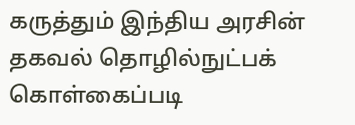கருத்தும் இந்திய அரசின் தகவல் தொழில்நுட்பக் கொள்கைப்படி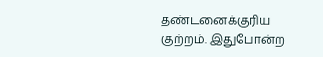தண்டனைக்குரிய குற்றம். இதுபோன்ற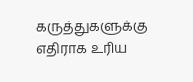கருத்துகளுக்கு எதிராக உரிய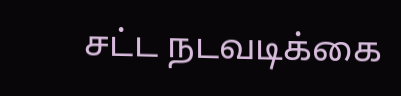சட்ட நடவடிக்கை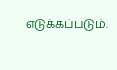எடுக்கப்படும்.